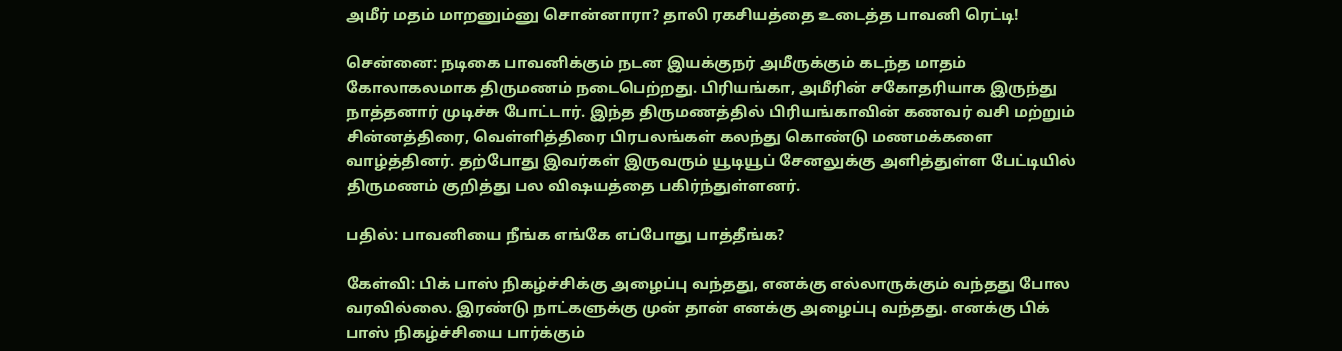அமீர் மதம் மாறனும்னு சொன்னாரா? தாலி ரகசியத்தை உடைத்த பாவனி ரெட்டி!

சென்னை: நடிகை பாவனிக்கும் நடன இயக்குநர் அமீருக்கும் கடந்த மாதம் கோலாகலமாக திருமணம் நடைபெற்றது. பிரியங்கா, அமீரின் சகோதரியாக இருந்து நாத்தனார் முடிச்சு போட்டார். இந்த திருமணத்தில் பிரியங்காவின் கணவர் வசி மற்றும் சின்னத்திரை, வெள்ளித்திரை பிரபலங்கள் கலந்து கொண்டு மணமக்களை வாழ்த்தினர். தற்போது இவர்கள் இருவரும் யூடியூப் சேனலுக்கு அளித்துள்ள பேட்டியில் திருமணம் குறித்து பல விஷயத்தை பகிர்ந்துள்ளனர்.

பதில்: பாவனியை நீங்க எங்கே எப்போது பாத்தீங்க?

கேள்வி: பிக் பாஸ் நிகழ்ச்சிக்கு அழைப்பு வந்தது, எனக்கு எல்லாருக்கும் வந்தது போல வரவில்லை. இரண்டு நாட்களுக்கு முன் தான் எனக்கு அழைப்பு வந்தது. எனக்கு பிக் பாஸ் நிகழ்ச்சியை பார்க்கும்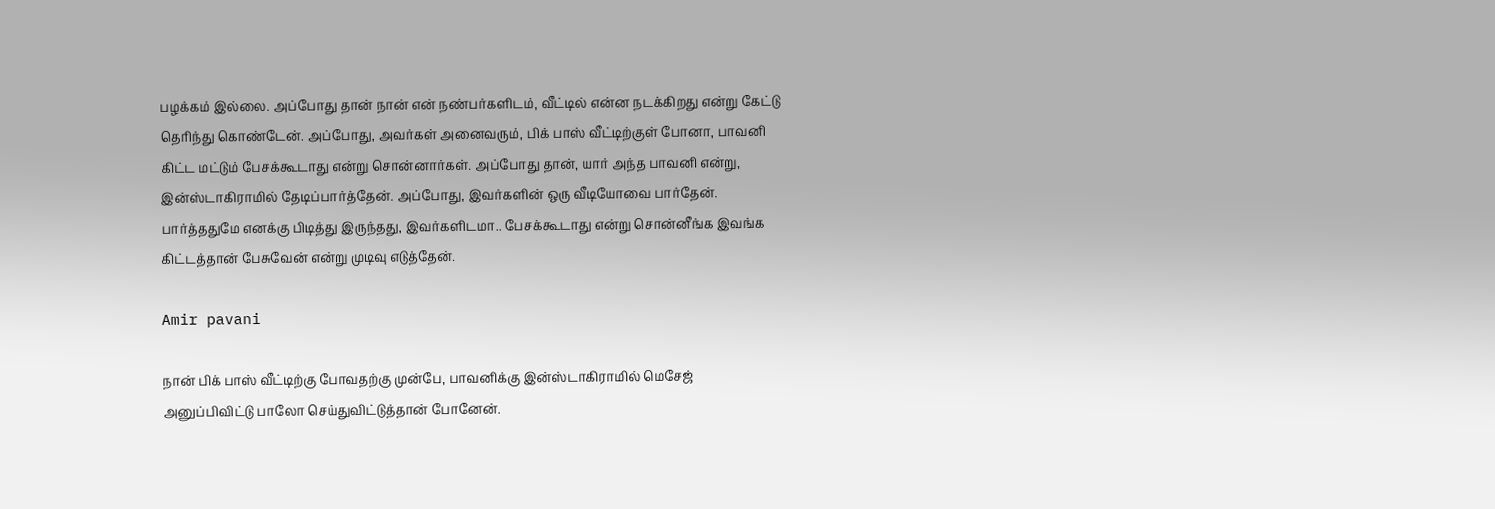பழக்கம் இல்லை. அப்போது தான் நான் என் நண்பர்களிடம், வீட்டில் என்ன நடக்கிறது என்று கேட்டு தெரிந்து கொண்டேன். அப்போது, அவர்கள் அனைவரும், பிக் பாஸ் வீட்டிற்குள் போனா, பாவனி கிட்ட மட்டும் பேசக்கூடாது என்று சொன்னார்கள். அப்போது தான், யார் அந்த பாவனி என்று, இன்ஸ்டாகிராமில் தேடிப்பார்த்தேன். அப்போது, இவர்களின் ஒரு வீடியோவை பார்தேன். பார்த்ததுமே எனக்கு பிடித்து இருந்தது, இவர்களிடமா.. பேசக்கூடாது என்று சொன்னீங்க இவங்க கிட்டத்தான் பேசுவேன் என்று முடிவு எடுத்தேன்.

Amir pavani

நான் பிக் பாஸ் வீட்டிற்கு போவதற்கு முன்பே, பாவனிக்கு இன்ஸ்டாகிராமில் மெசேஜ் அனுப்பிவிட்டு பாலோ செய்துவிட்டுத்தான் போனேன்.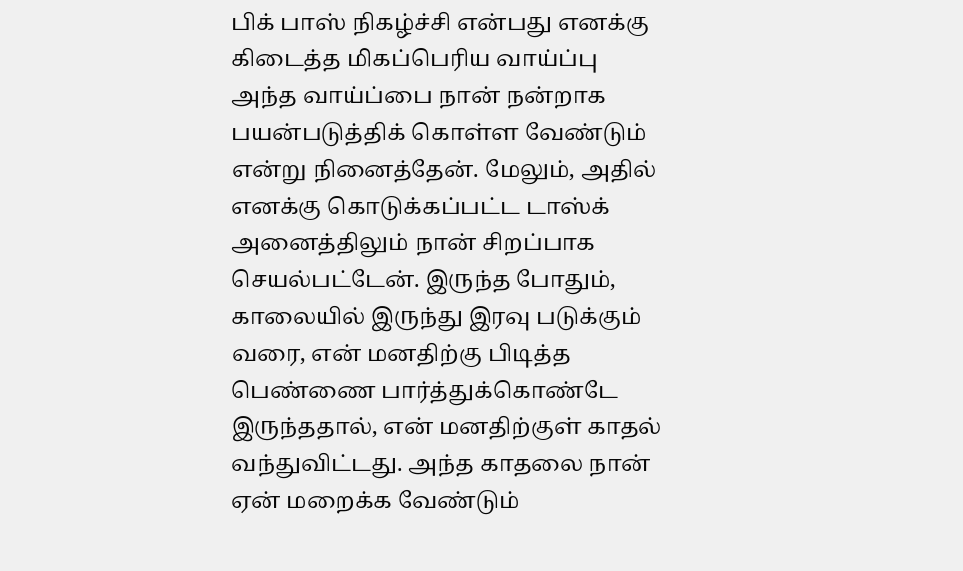பிக் பாஸ் நிகழ்ச்சி என்பது எனக்கு கிடைத்த மிகப்பெரிய வாய்ப்பு அந்த வாய்ப்பை நான் நன்றாக பயன்படுத்திக் கொள்ள வேண்டும் என்று நினைத்தேன். மேலும், அதில் எனக்கு கொடுக்கப்பட்ட டாஸ்க் அனைத்திலும் நான் சிறப்பாக செயல்பட்டேன். இருந்த போதும், காலையில் இருந்து இரவு படுக்கும் வரை, என் மனதிற்கு பிடித்த பெண்ணை பார்த்துக்கொண்டே இருந்ததால், என் மனதிற்குள் காதல் வந்துவிட்டது. அந்த காதலை நான் ஏன் மறைக்க வேண்டும்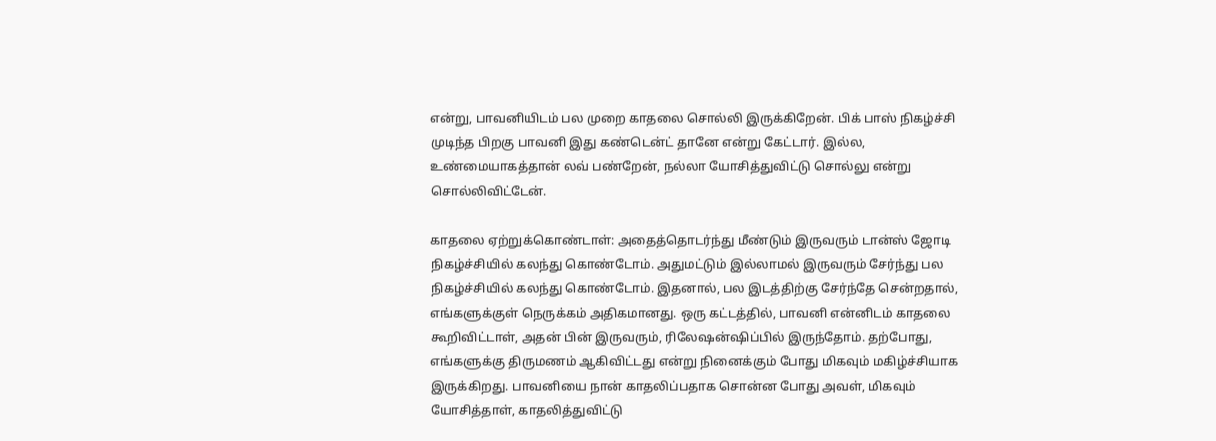என்று, பாவனியிடம் பல முறை காதலை சொல்லி இருக்கிறேன். பிக் பாஸ் நிகழ்ச்சி முடிந்த பிறகு பாவனி இது கண்டென்ட் தானே என்று கேட்டார். இல்ல, உண்மையாகத்தான் லவ் பண்றேன், நல்லா யோசித்துவிட்டு சொல்லு என்று சொல்லிவிட்டேன்.

காதலை ஏற்றுக்கொண்டாள்: அதைத்தொடர்ந்து மீண்டும் இருவரும் டான்ஸ் ஜோடி நிகழ்ச்சியில் கலந்து கொண்டோம். அதுமட்டும் இல்லாமல் இருவரும் சேர்ந்து பல நிகழ்ச்சியில் கலந்து கொண்டோம். இதனால், பல இடத்திற்கு சேர்ந்தே சென்றதால், எங்களுக்குள் நெருக்கம் அதிகமானது. ஒரு கட்டத்தில், பாவனி என்னிடம் காதலை கூறிவிட்டாள், அதன் பின் இருவரும், ரிலேஷன்ஷிப்பில் இருந்தோம். தற்போது, எங்களுக்கு திருமணம் ஆகிவிட்டது என்று நினைக்கும் போது மிகவும் மகிழ்ச்சியாக இருக்கிறது. பாவனியை நான் காதலிப்பதாக சொன்ன போது அவள், மிகவும் யோசித்தாள், காதலித்துவிட்டு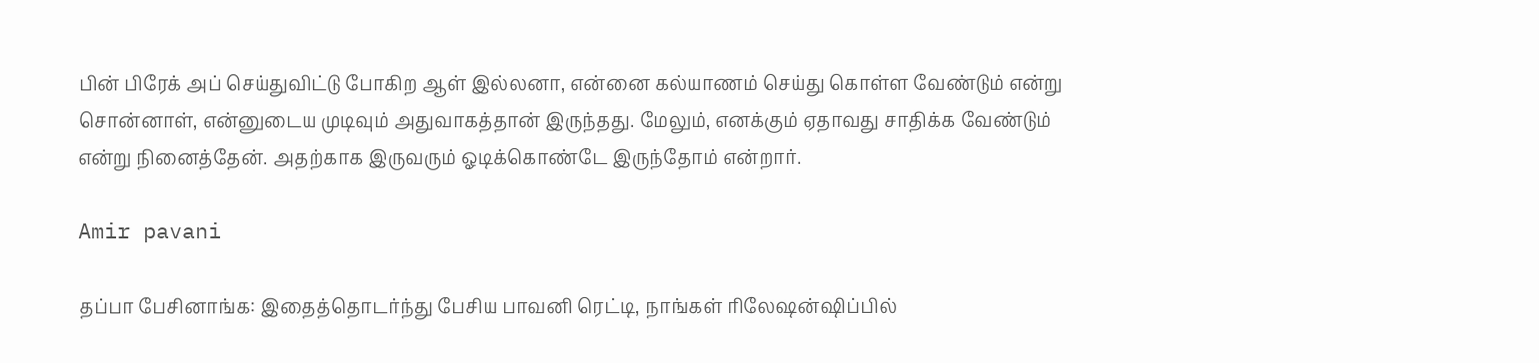பின் பிரேக் அப் செய்துவிட்டு போகிற ஆள் இல்லனா, என்னை கல்யாணம் செய்து கொள்ள வேண்டும் என்று சொன்னாள், என்னுடைய முடிவும் அதுவாகத்தான் இருந்தது. மேலும், எனக்கும் ஏதாவது சாதிக்க வேண்டும் என்று நினைத்தேன். அதற்காக இருவரும் ஓடிக்கொண்டே இருந்தோம் என்றார்.

Amir pavani

தப்பா பேசினாங்க: இதைத்தொடர்ந்து பேசிய பாவனி ரெட்டி, நாங்கள் ரிலேஷன்ஷிப்பில்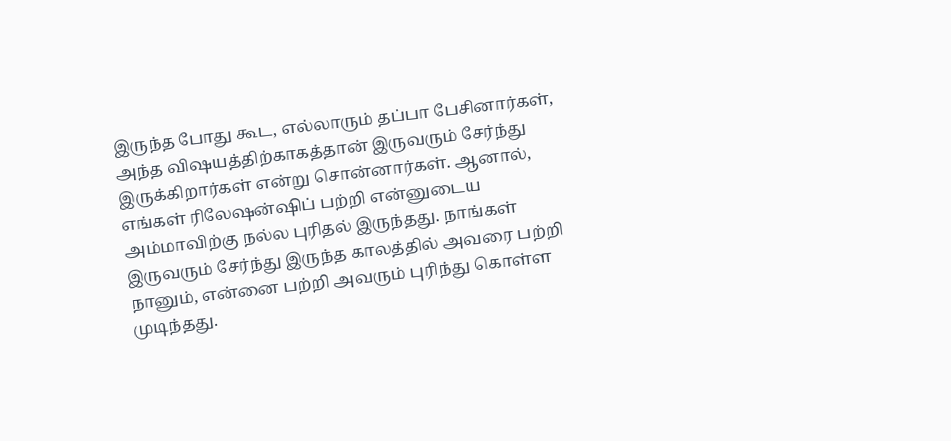இருந்த போது கூட, எல்லாரும் தப்பா பேசினார்கள், அந்த விஷயத்திற்காகத்தான் இருவரும் சேர்ந்து இருக்கிறார்கள் என்று சொன்னார்கள். ஆனால், எங்கள் ரிலேஷன்ஷிப் பற்றி என்னுடைய அம்மாவிற்கு நல்ல புரிதல் இருந்தது. நாங்கள் இருவரும் சேர்ந்து இருந்த காலத்தில் அவரை பற்றி நானும், என்னை பற்றி அவரும் புரிந்து கொள்ள முடிந்தது.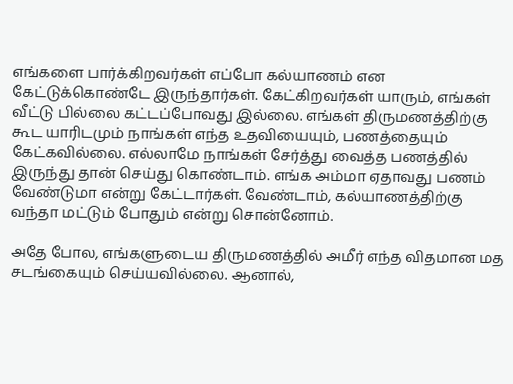எங்களை பார்க்கிறவர்கள் எப்போ கல்யாணம் என கேட்டுக்கொண்டே இருந்தார்கள். கேட்கிறவர்கள் யாரும், எங்கள் வீட்டு பில்லை கட்டப்போவது இல்லை. எங்கள் திருமணத்திற்கு கூட யாரிடமும் நாங்கள் எந்த உதவியையும், பணத்தையும் கேட்கவில்லை. எல்லாமே நாங்கள் சேர்த்து வைத்த பணத்தில் இருந்து தான் செய்து கொண்டாம். எங்க அம்மா ஏதாவது பணம் வேண்டுமா என்று கேட்டார்கள். வேண்டாம், கல்யாணத்திற்கு வந்தா மட்டும் போதும் என்று சொன்னோம்.

அதே போல, எங்களுடைய திருமணத்தில் அமீர் எந்த விதமான மத சடங்கையும் செய்யவில்லை. ஆனால்,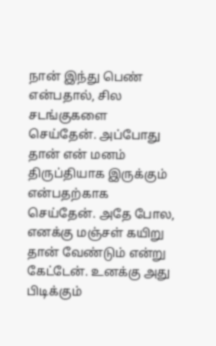நான் இந்து பெண் என்பதால், சில சடங்குகளை செய்தேன். அப்போது தான் என் மனம் திருப்தியாக இருக்கும் என்பதற்காக செய்தேன். அதே போல, எனக்கு மஞ்சள் கயிறு தான் வேண்டும் என்று கேட்டேன். உனக்கு அது பிடிக்கும்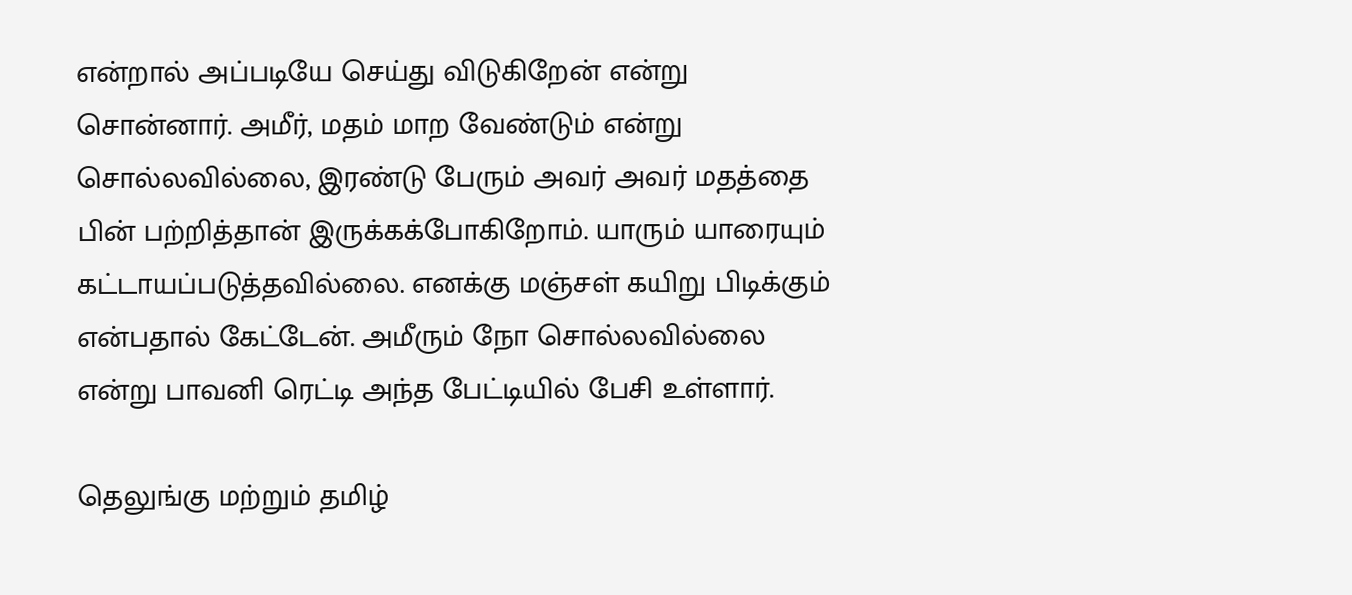என்றால் அப்படியே செய்து விடுகிறேன் என்று சொன்னார். அமீர், மதம் மாற வேண்டும் என்று சொல்லவில்லை, இரண்டு பேரும் அவர் அவர் மதத்தை பின் பற்றித்தான் இருக்கக்போகிறோம். யாரும் யாரையும் கட்டாயப்படுத்தவில்லை. எனக்கு மஞ்சள் கயிறு பிடிக்கும் என்பதால் கேட்டேன். அமீரும் நோ சொல்லவில்லை என்று பாவனி ரெட்டி அந்த பேட்டியில் பேசி உள்ளார்.

தெலுங்கு மற்றும் தமிழ்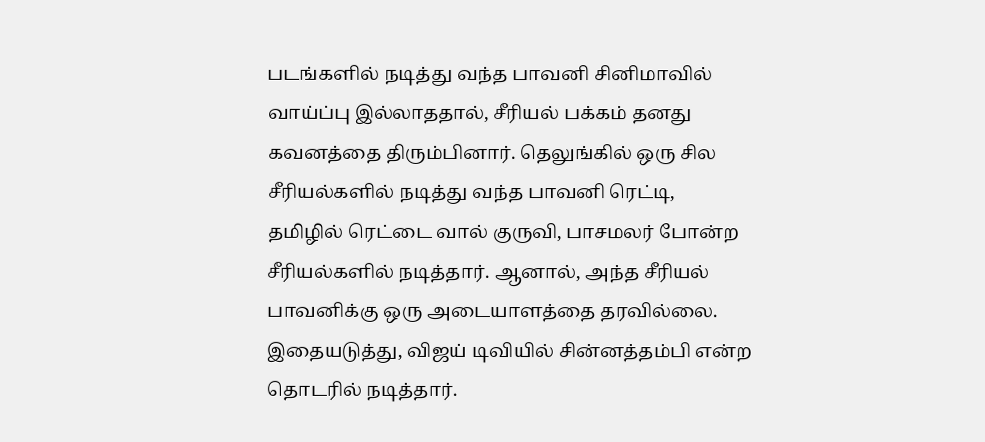படங்களில் நடித்து வந்த பாவனி சினிமாவில் வாய்ப்பு இல்லாததால், சீரியல் பக்கம் தனது கவனத்தை திரும்பினார். தெலுங்கில் ஒரு சில சீரியல்களில் நடித்து வந்த பாவனி ரெட்டி, தமிழில் ரெட்டை வால் குருவி, பாசமலர் போன்ற சீரியல்களில் நடித்தார். ஆனால், அந்த சீரியல் பாவனிக்கு ஒரு அடையாளத்தை தரவில்லை. இதையடுத்து, விஜய் டிவியில் சின்னத்தம்பி என்ற தொடரில் நடித்தார்.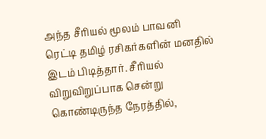அந்த சீரியல் மூலம் பாவனி ரெட்டி தமிழ் ரசிகர்களின் மனதில் இடம் பிடித்தார். சீரியல் விறுவிறுப்பாக சென்று கொண்டிருந்த நேரத்தில்,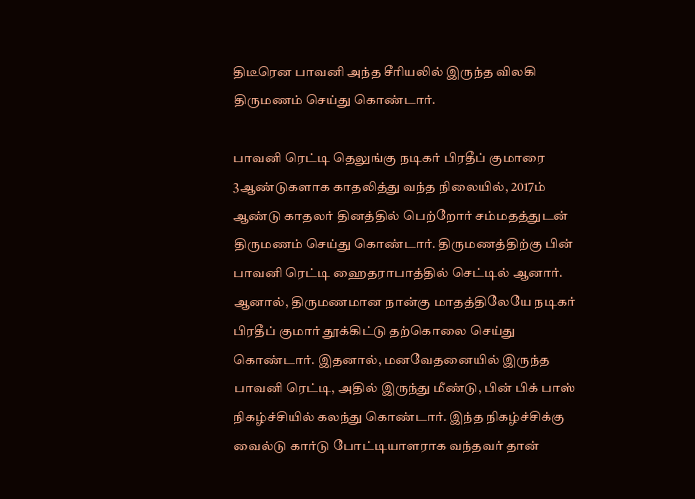திடீரென பாவனி அந்த சீரியலில் இருந்த விலகி திருமணம் செய்து கொண்டார்.

பாவனி ரெட்டி தெலுங்கு நடிகர் பிரதீப் குமாரை 3ஆண்டுகளாக காதலித்து வந்த நிலையில், 2017ம் ஆண்டு காதலர் தினத்தில் பெற்றோர் சம்மதத்துடன் திருமணம் செய்து கொண்டார். திருமணத்திற்கு பின் பாவனி ரெட்டி ஹைதராபாத்தில் செட்டில் ஆனார். ஆனால், திருமணமான நான்கு மாதத்திலேயே நடிகர் பிரதீப் குமார் தூக்கிட்டு தற்கொலை செய்து கொண்டார். இதனால், மனவேதனையில் இருந்த பாவனி ரெட்டி, அதில் இருந்து மீண்டு, பின் பிக் பாஸ் நிகழ்ச்சியில் கலந்து கொண்டார். இந்த நிகழ்ச்சிக்கு வைல்டு கார்டு போட்டியாளராக வந்தவர் தான்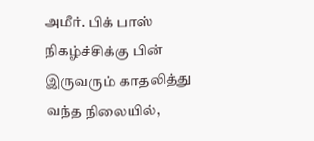அமீர். பிக் பாஸ் நிகழ்ச்சிக்கு பின் இருவரும் காதலித்து வந்த நிலையில்,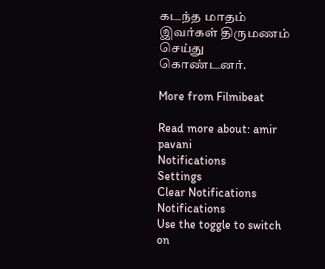கடந்த மாதம் இவர்கள் திருமணம் செய்து கொண்டனர்.

More from Filmibeat

Read more about: amir pavani
Notifications
Settings
Clear Notifications
Notifications
Use the toggle to switch on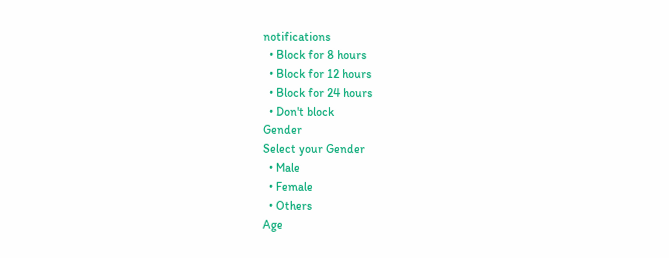notifications
  • Block for 8 hours
  • Block for 12 hours
  • Block for 24 hours
  • Don't block
Gender
Select your Gender
  • Male
  • Female
  • Others
Age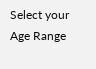Select your Age Range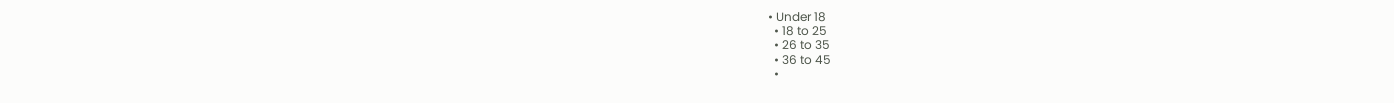• Under 18
  • 18 to 25
  • 26 to 35
  • 36 to 45
  •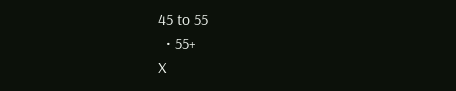45 to 55
  • 55+
X